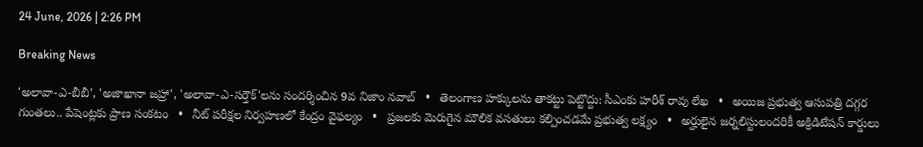24 June, 2026 | 2:26 PM

Breaking News

'అలావా-ఎ-బీబీ', 'అజాఖానా జహ్రా', 'అలావా-ఎ-సర్తౌక్'లను సందర్శించిన 9వ నిజాం నవాబ్   •   తెలంగాణ హక్కులను తాకట్టు పెట్టొద్దు: సీఎంకు హరీశ్ రావు లేఖ   •   అయిజ ప్రభుత్వ ఆసుపత్రి దగ్గర గుంతలు.. పేషెంట్లకు ప్రాణ సంకటం   •   నీట్ పరీక్షల నిర్వహణలో కేంద్రం వైఫల్యం   •   ప్రజలకు మెరుగైన మౌలిక వసతులు కల్పించడమే ప్రభుత్వ లక్ష్యం   •   అర్హులైన జర్నలిస్టులందరికీ అక్రిడిటేషన్ కార్డులు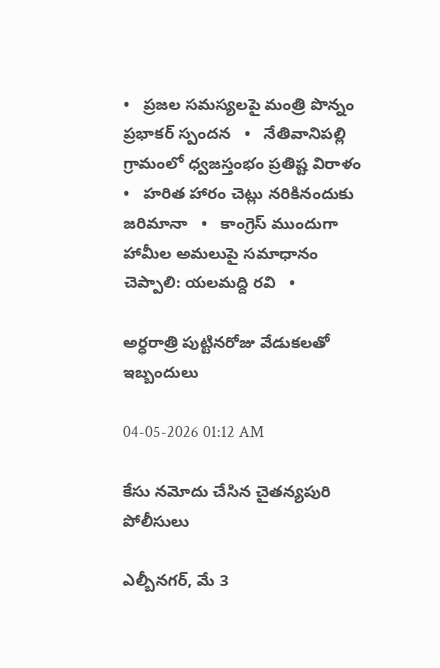•   ప్రజల సమస్యలపై మంత్రి పొన్నం ప్రభాకర్ స్పందన   •   నేతివానిపల్లి గ్రామంలో ధ్వజస్తంభం ప్రతిష్ట విరాళం   •   హరిత హారం చెట్లు నరికినందుకు జరిమానా   •   కాంగ్రెస్ ముందుగా హామీల అమలుపై సమాధానం చెప్పాలి: యలమద్ది రవి   •

అర్ధరాత్రి పుట్టినరోజు వేడుకలతో ఇబ్బందులు

04-05-2026 01:12 AM

కేసు నమోదు చేసిన చైతన్యపురి పోలీసులు

ఎల్బీనగర్, మే 3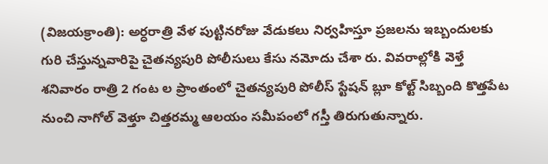(విజయక్రాంతి): అర్ధరాత్రి వేళ పుట్టినరోజు వేడుకలు నిర్వహిస్తూ ప్రజలను ఇబ్బందులకు గురి చేస్తున్నవారిపై చైతన్యపురి పోలీసులు కేసు నమోదు చేశా రు. వివరాల్లోకి వెళ్తే శనివారం రాత్రి 2 గంట ల ప్రాంతంలో చైతన్యపురి పోలీస్ స్టేషన్ బ్లూ కోల్ట్ సిబ్బంది కొత్తపేట నుంచి నాగోల్ వెళ్తూ చిత్తరమ్మ ఆలయం సమీపంలో గస్తీ తిరుగుతున్నారు.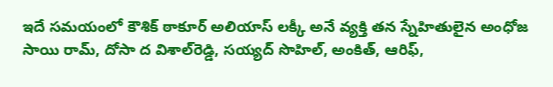ఇదే సమయంలో కౌశిక్ ఠాకూర్ అలియాస్ లక్కీ అనే వ్యక్తి తన స్నేహితులైన అంధోజ సాయి రామ్, దోసా ద విశాల్‌రెడ్డి, సయ్యద్ సొహిల్, అంకిత్, ఆరిఫ్,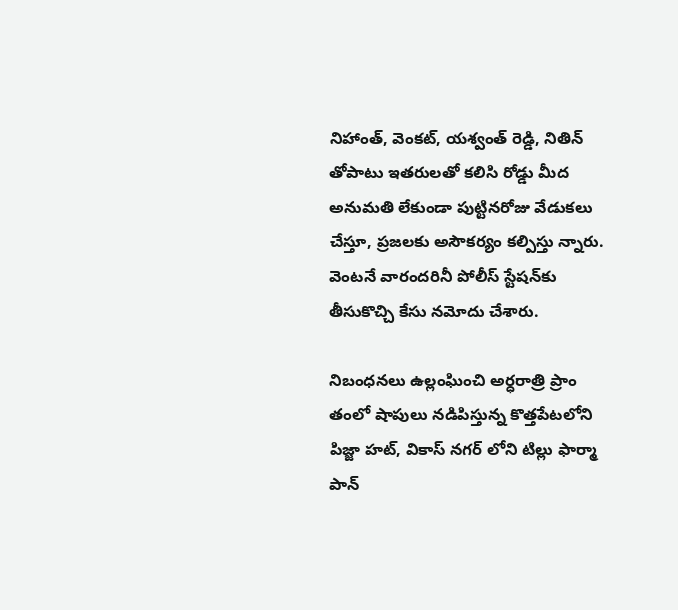నిహాంత్, వెంకట్, యశ్వంత్ రెడ్డి, నితిన్ తోపాటు ఇతరులతో కలిసి రోడ్డు మీద అనుమతి లేకుండా పుట్టినరోజు వేడుకలు చేస్తూ, ప్రజలకు అసౌకర్యం కల్పిస్తు న్నారు. వెంటనే వారందరినీ పోలీస్ స్టేషన్‌కు తీసుకొచ్చి కేసు నమోదు చేశారు.

నిబంధనలు ఉల్లంఘించి అర్ధరాత్రి ప్రాం తంలో షాపులు నడిపిస్తున్న కొత్తపేటలోని పిజ్జా హట్, వికాస్ నగర్ లోని టిల్లు ఫార్మా పాన్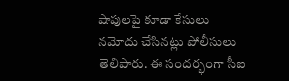షాపులపై కూడా కేసులు నమోదు చేసినట్లు పోలీసులు తెలిపారు. ఈ సందర్భంగా సీఐ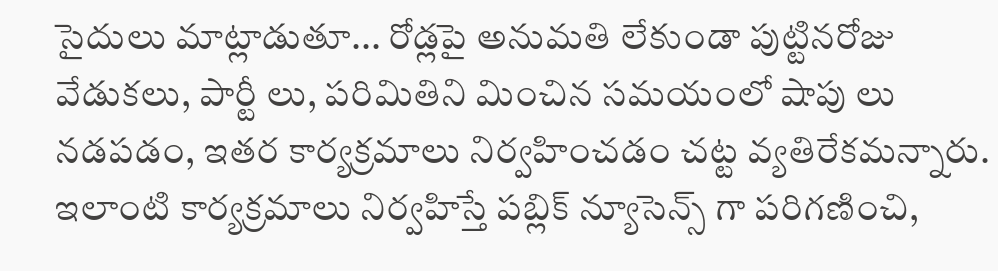సైదులు మాట్లాడుతూ... రోడ్లపై అనుమతి లేకుండా పుట్టినరోజు వేడుకలు, పార్టీ లు, పరిమితిని మించిన సమయంలో షాపు లు నడపడం, ఇతర కార్యక్రమాలు నిర్వహించడం చట్ట వ్యతిరేకమన్నారు. ఇలాంటి కార్యక్రమాలు నిర్వహిస్తే పబ్లిక్ న్యూసెన్స్ గా పరిగణించి,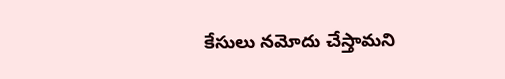కేసులు నమోదు చేస్తామని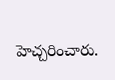హెచ్చరించారు.